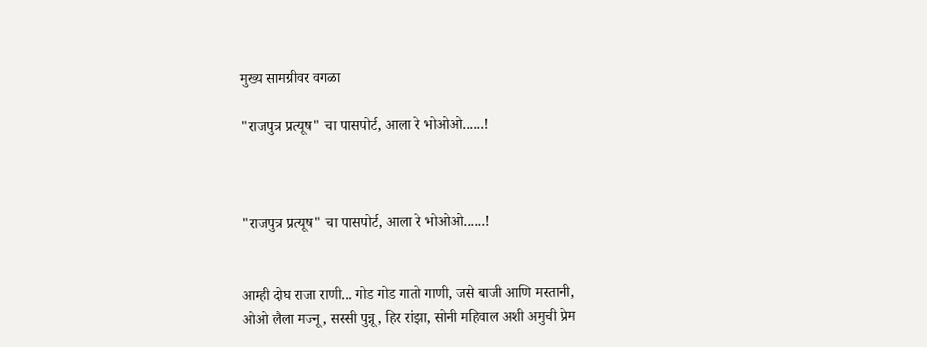मुख्य सामग्रीवर वगळा

"राजपुत्र प्रत्यूष" चा पासपोर्ट, आला रे भोओओ......!



"राजपुत्र प्रत्यूष" चा पासपोर्ट, आला रे भोओओ......!


आम्ही दोघ राजा राणी... गोड गोड गातो गाणी, जसे बाजी आणि मस्तानी,
ओओ लैला मज्नू, सस्सी पुन्नू, हिर रांझा, सोनी महिवाल अशी अमुची प्रेम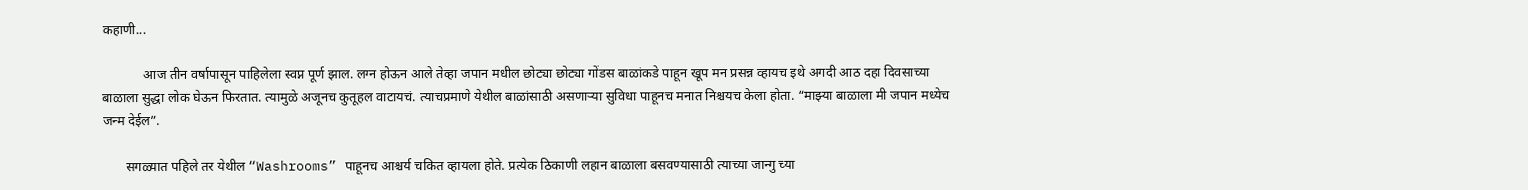कहाणी...

            आज तीन वर्षापासून पाहिलेला स्वप्न पूर्ण झाल. लग्न होऊन आले तेव्हा जपान मधील छोट्या छोट्या गोंडस बाळांकडे पाहून खूप मन प्रसन्न व्हायच इथे अगदी आठ दहा दिवसाच्या बाळाला सुद्धा लोक घेऊन फिरतात. त्यामुळे अजूनच कुतूहल वाटायचं. त्याचप्रमाणे येथील बाळांसाठी असणाऱ्या सुविधा पाहूनच मनात निश्चयच केला होता. “माझ्या बाळाला मी जपान मध्येच जन्म देईल”.

       सगळ्यात पहिले तर येथील “Washrooms” पाहूनच आश्चर्य चकित व्हायला होते. प्रत्येक ठिकाणी लहान बाळाला बसवण्यासाठी त्याच्या जान्गु च्या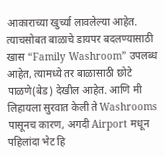आकाराच्या खुर्च्या लावलेल्या आहेत. त्याचसोबत बाळाचे डायपर बदलण्यासाठी खास “Family Washroom” उपलब्ध आहेत, त्यामध्ये तर बाळासाठी छोटे पाळणे(बेड) देखील आहेत. आणि मी लिहायला सुरवात केली ते Washrooms पासूनच कारण, अगदी Airport मधून पहिलांदा भेट हि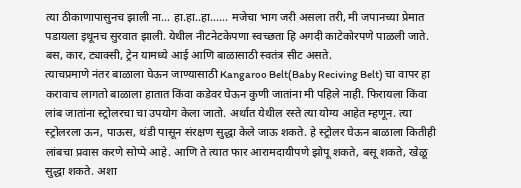त्या ठीकाणापासुनच झाली ना... हा.हा..हा...... मजेचा भाग जरी असला तरी, मी जपानच्या प्रेमात पडायला इथूनच सुरवात झाली. येथील नीटनेटकेपणा स्वच्छता हि अगदी काटेकोरपणे पाळली जाते. बस, कार, ट्याक्सी, ट्रेन यामध्ये आई आणि बाळासाठी स्वतंत्र सीट असते.
त्याचप्रमाणे नंतर बाळाला घेऊन जाण्यासाठी Kangaroo Belt(Baby Reciving Belt) चा वापर हा करावाच लागतो बाळाला हातात किंवा कडेवर घेऊन कुणी जातांना मी पहिले नाही. फिरायला किंवा लांब जातांना स्ट्रोलरचा चा उपयोग केला जातो. अर्थात येथील रस्ते त्या योग्य आहेत म्हणून. त्या स्ट्रोलरला ऊन, पाऊस, थंडी पासून संरक्षण सुद्धा केले जाऊ शकते. हे स्ट्रोलर घेऊन बाळाला कितीही लांबचा प्रवास करणे सोप्पे आहे. आणि ते त्यात फार आरामदायीपणे झोपू शकते, बसू शकते, खेळू सुद्धा शकते. अशा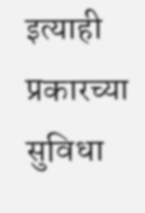इत्याही प्रकारच्या सुविधा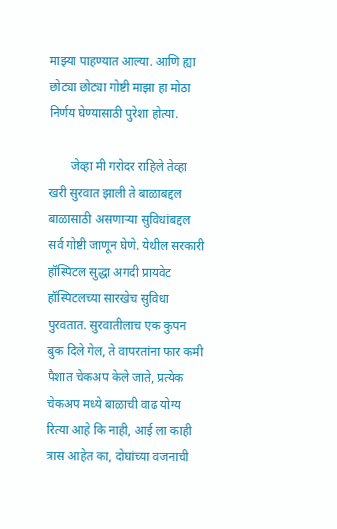माझ्या पाहण्यात आल्या. आणि ह्या छोट्या छोट्या गोष्टी माझा हा मोठा निर्णय घेण्यासाठी पुरेशा होत्या.

       जेव्हा मी गरोदर राहिले तेव्हा खरी सुरवात झाली ते बाळाबद्दल बाळासाठी असणाऱ्या सुविधांबद्दल  सर्व गोष्टी जाणून घेणे. येथील सरकारी हॉस्पिटल सुद्धा अगदी प्रायवेट हॉस्पिटलच्या सारखेच सुविधा पुरवतात. सुरवातीलाच एक कुपन बुक दिले गेल, ते वापरतांना फार कमी पैशात चेकअप केले जाते, प्रत्येक चेकअप मध्ये बाळाची वाढ योग्य रित्या आहे कि नाही, आई ला काही त्रास आहेत का, दोघांच्या वजनाची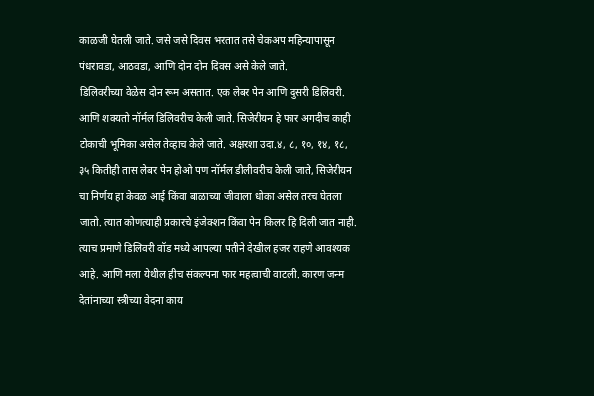काळजी घेतली जाते. जसे जसे दिवस भरतात तसे चेकअप महिन्यापासून पंधरावडा, आठवडा, आणि दोन दोन दिवस असे केले जाते.
डिलिवरीच्या वेळेस दोन रूम असतात. एक लेबर पेन आणि दुसरी डिलिवरी. आणि शक्यतो नॉर्मल डिलिवरीच केली जाते. सिजेरीयन हे फार अगदीच काही टोकाची भूमिका असेल तेव्हाच केले जाते. अक्षरशा उदा.४, ८, १०, १४, १८, ३५ कितीही तास लेबर पेन होओ पण नॉर्मल डीलीवरीच केली जाते, सिजेरीयन चा निर्णय हा केवळ आई किंवा बाळाच्या जीवाला धोका असेल तरच घेतला जातो. त्यात कोणत्याही प्रकारचे इंजेक्शन किंवा पेन किलर हि दिली जात नाही.
त्याच प्रमाणे डिलिवरी वॉड मध्ये आपल्या पतीने देखील हजर राहणे आवश्यक आहे. आणि मला येथील हीच संकल्पना फार महत्वाची वाटली. कारण जन्म देतांनाच्या स्त्रीच्या वेदना काय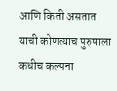आणि किती असतात याची कोणत्याच पुरुषाला कधीच कल्पना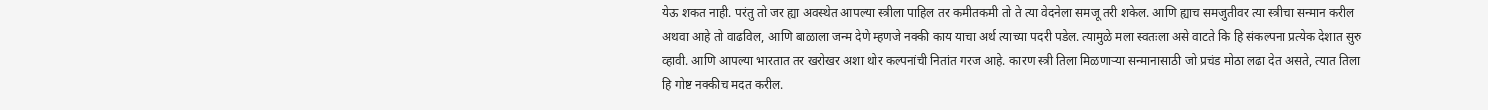येऊ शकत नाही. परंतु तो जर ह्या अवस्थेत आपल्या स्त्रीला पाहिल तर कमीतकमी तो ते त्या वेदनेला समजू तरी शकेल. आणि ह्याच समजुतीवर त्या स्त्रीचा सन्मान करील अथवा आहे तो वाढविल, आणि बाळाला जन्म देणे म्हणजे नक्की काय याचा अर्थ त्याच्या पदरी पडेल. त्यामुळे मला स्वतःला असे वाटते कि हि संकल्पना प्रत्येक देशात सुरु व्हावी. आणि आपल्या भारतात तर खरोखर अशा थोर कल्पनांची नितांत गरज आहे. कारण स्त्री तिला मिळणाऱ्या सन्मानासाठी जो प्रचंड मोठा लढा देत असते, त्यात तिला हि गोष्ट नक्कीच मदत करील.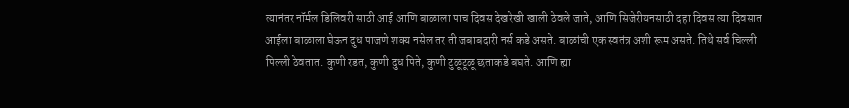त्यानंतर नॉर्मल डिलिवरी साठी आई आणि बाळाला पाच दिवस देखरेखी खाली ठेवले जाते, आणि सिजेरीयनसाठी दहा दिवस त्या दिवसात आईला बाळाला घेऊन दुध पाजणे शक्य नसेल तर ती जबाबदारी नर्स कडे असते. बाळांची एक स्वतंत्र अशी रूम असते. तिथे सर्व चिल्ली पिल्ली ठेवतात. कुणी रडत, कुणी दुध पिते, कुणी टुळूटूळू छताकडे बघते. आणि ह्या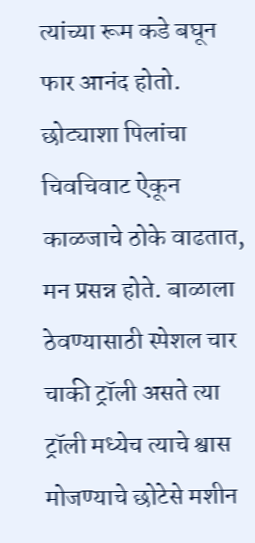त्यांच्या रूम कडे बघून फार आनंद होतो. छोट्याशा पिलांचा चिवचिवाट ऐकून काळजाचे ठोके वाढतात, मन प्रसन्न होते. बाळाला ठेवण्यासाठी स्पेशल चार चाकी ट्रॉली असते त्या ट्रॉली मध्येच त्याचे श्वास मोजण्याचे छोटेसे मशीन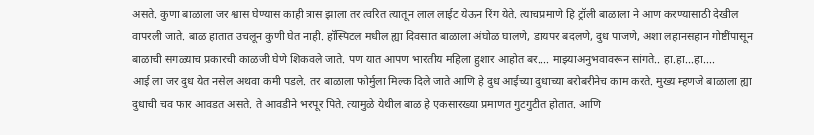असते. कुणा बाळाला जर श्वास घेण्यास काही त्रास झाला तर त्वरित त्यातून लाल लाईट येऊन रिंग येते. त्याचप्रमाणे हि ट्रॉली बाळाला ने आण करण्यासाठी देखील वापरली जाते. बाळ हातात उचलून कुणी घेत नाही. हॉस्पिटल मधील ह्या दिवसात बाळाला अंघोळ घालणे, डायपर बदलणे, दुध पाजणे, अशा लहानसहान गोष्टींपासून बाळाची सगळ्याच प्रकारची काळजी घेणे शिकवले जाते. पण यात आपण भारतीय महिला हुशार आहोत बर.... माझ्याअनुभवावरून सांगते.. हा.हा...हा....
आई ला जर दुध येत नसेल अथवा कमी पडले. तर बाळाला फोर्मुला मिल्क दिले जाते आणि हे दुध आईच्या दुधाच्या बरोबरीनेच काम करते. मुख्य म्हणजे बाळाला ह्या दुधाची चव फार आवडत असते. ते आवडीने भरपूर पिते. त्यामुळे येथील बाळ हे एकसारख्या प्रमाणत गुटगुटीत होतात. आणि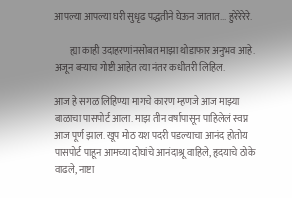आपल्या आपल्या घरी सुधृढ पद्धतीने घेऊन जातात... हुरेरेरेरे.

        ह्या काही उदाहरणांनसोबत माझा थोडाफार अनुभव आहे. अजून बऱ्याच गोष्टी आहेत त्या नंतर कधीतरी लिहिल.

आज हे सगळ लिहिण्या मागचे कारण म्हणजे आज माझ्या बाळाचा पासपोर्ट आला. माझ तीन वर्षापासून पाहिलेलं स्वप्न आज पूर्ण झाल. खूप मोठ यश पदरी पडल्याचा आनंद होतोय पासपोर्ट पाहून आमच्या दोघांचे आनंदाश्रू वाहिले, हृदयाचे ठोके वाढले, नाष्टा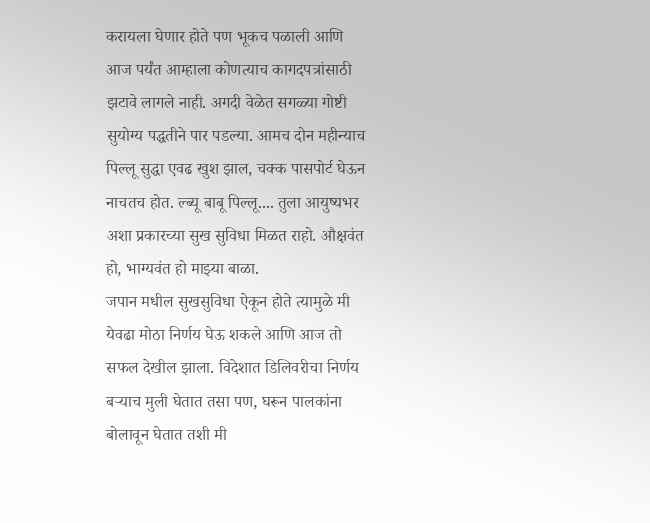करायला घेणार होते पण भूकच पळाली आणि आज पर्यंत आम्हाला कोणत्याच कागदपत्रांसाठी झटावे लागले नाही. अगदी वेळेत सगळ्या गोष्टी सुयोग्य पद्धतीने पार पडल्या. आमच दोन महीन्याच पिल्लू सुद्धा एवढ खुश झाल, चक्क पासपोर्ट घेऊन नाचतच होत. ल्ब्यू बाबू पिल्लू.... तुला आयुष्यभर अशा प्रकारच्या सुख सुविधा मिळत राहो. औक्षवंत हो, भाग्यवंत हो माझ्या बाळा.
जपान मधील सुखसुविधा ऐकून होते त्यामुळे मी येवढा मोठा निर्णय घेऊ शकले आणि आज तो सफल देखील झाला. विदेशात डिलिवरीचा निर्णय बऱ्याच मुली घेतात तसा पण, घरून पालकांना बोलावून घेतात तशी मी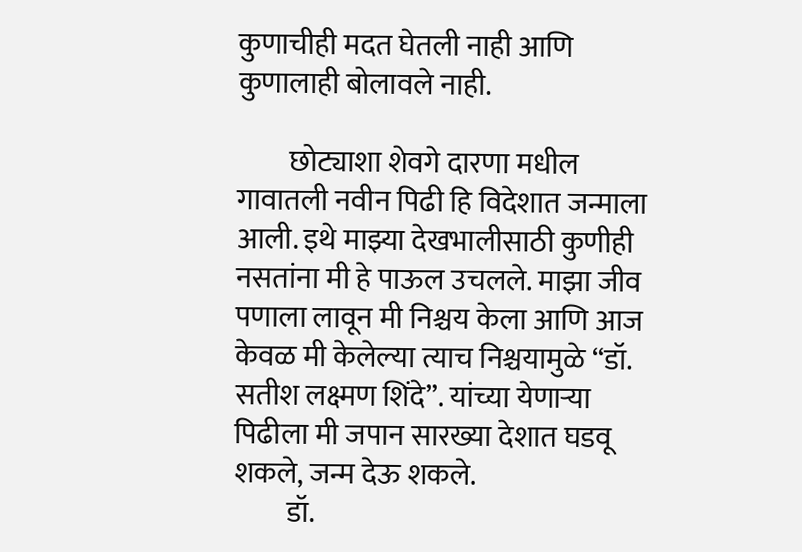कुणाचीही मदत घेतली नाही आणि कुणालाही बोलावले नाही.

         छोट्याशा शेवगे दारणा मधील गावातली नवीन पिढी हि विदेशात जन्माला आली. इथे माझ्या देखभालीसाठी कुणीही नसतांना मी हे पाऊल उचलले. माझा जीव पणाला लावून मी निश्चय केला आणि आज केवळ मी केलेल्या त्याच निश्चयामुळे “डॉ. सतीश लक्ष्मण शिंदे”. यांच्या येणाऱ्या पिढीला मी जपान सारख्या देशात घडवू शकले, जन्म देऊ शकले.
         डॉ.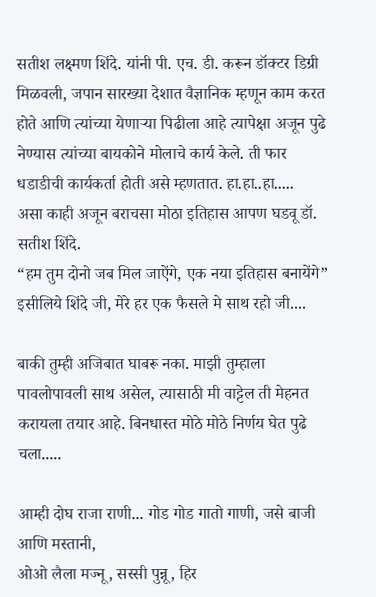सतीश लक्ष्मण शिंदे. यांनी पी. एच. डी. करून डॉक्टर डिग्री मिळवली, जपान सारख्या देशात वैज्ञानिक म्हणून काम करत होते आणि त्यांच्या येणाऱ्या पिढीला आहे त्यापेक्षा अजून पुढे नेण्यास त्यांच्या बायकोने मोलाचे कार्य केले. ती फार धडाडीची कार्यकर्ता होती असे म्हणतात. हा.हा..हा.....
असा काही अजून बराचसा मोठा इतिहास आपण घडवू डॉ. सतीश शिंदे.
“हम तुम दोनो जब मिल जाऐंगे, एक नया इतिहास बनायेंगे”
इसीलिये शिंदे जी, मेरे हर एक फैसले मे साथ रहो जी....

बाकी तुम्ही अजिबात घाबरू नका. माझी तुम्हाला पावलोपावली साथ असेल, त्यासाठी मी वाट्टेल ती मेहनत करायला तयार आहे. बिनधास्त मोठे मोठे निर्णय घेत पुढे चला.....

आम्ही दोघ राजा राणी... गोड गोड गातो गाणी, जसे बाजी आणि मस्तानी,
ओओ लैला मज्नू, सस्सी पुन्नू, हिर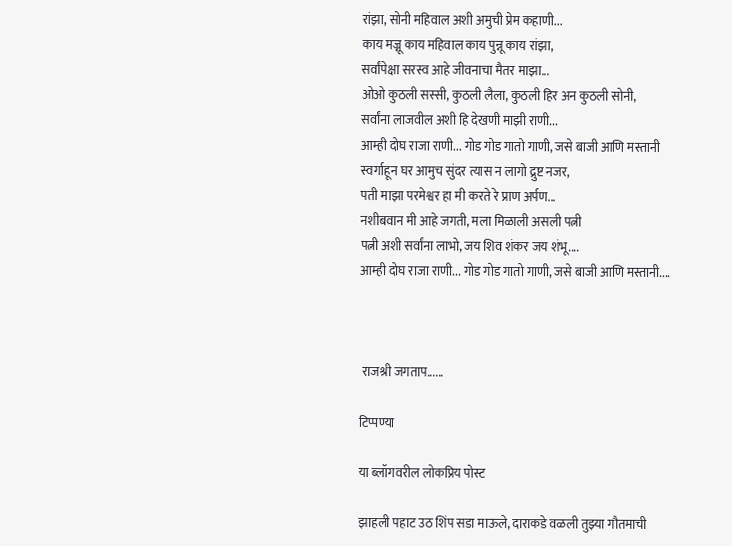रांझा, सोनी महिवाल अशी अमुची प्रेम कहाणी...
काय मज्नू काय महिवाल काय पुन्नू काय रांझा,
सर्वांपेक्षा सरस्व आहे जीवनाचा मैतर माझा...
ओओ कुठली सस्सी, कुठली लैला, कुठली हिर अन कुठली सोनी,
सर्वांना लाजवील अशी हि देखणी माझी राणी...
आम्ही दोघ राजा राणी... गोड गोड गातो गाणी, जसे बाजी आणि मस्तानी
स्वर्गाहून घर आमुच सुंदर त्यास न लागो द्रुष्ट नजर,
पती माझा परमेश्वर हा मी करते रे प्राण अर्पण...
नशीबवान मी आहे जगती, मला मिळाली असली पत्नी
पत्नी अशी सर्वांना लाभो, जय शिव शंकर जय शंभू....
आम्ही दोघ राजा राणी... गोड गोड गातो गाणी, जसे बाजी आणि मस्तानी....



 राजश्री जगताप......

टिप्पण्या

या ब्लॉगवरील लोकप्रिय पोस्ट

झाहली पहाट उठ शिंप सडा माऊले, दाराकडे वळली तुझ्या गौतमाची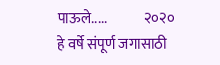पाऊले.....             २०२० हे वर्षे संपूर्ण जगासाठी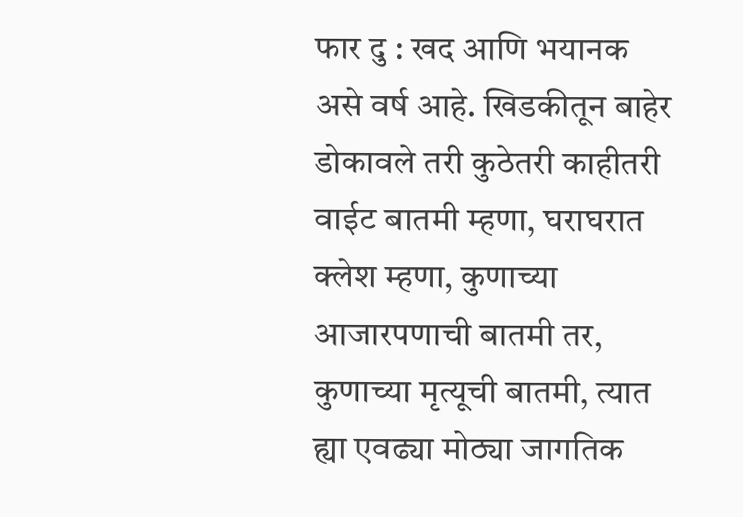फार दु : खद आणि भयानक असे वर्ष आहे. खिडकीतून बाहेर डोकावले तरी कुठेतरी काहीतरी वाईट बातमी म्हणा, घराघरात क्लेश म्हणा, कुणाच्या आजारपणाची बातमी तर, कुणाच्या मृत्यूची बातमी, त्यात ह्या एवढ्या मोठ्या जागतिक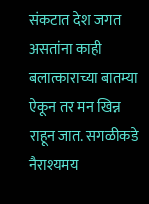संकटात देश जगत असतांना काही बलात्काराच्या बातम्या ऐकून तर मन खिन्न राहून जात. सगळीकडे नैराश्यमय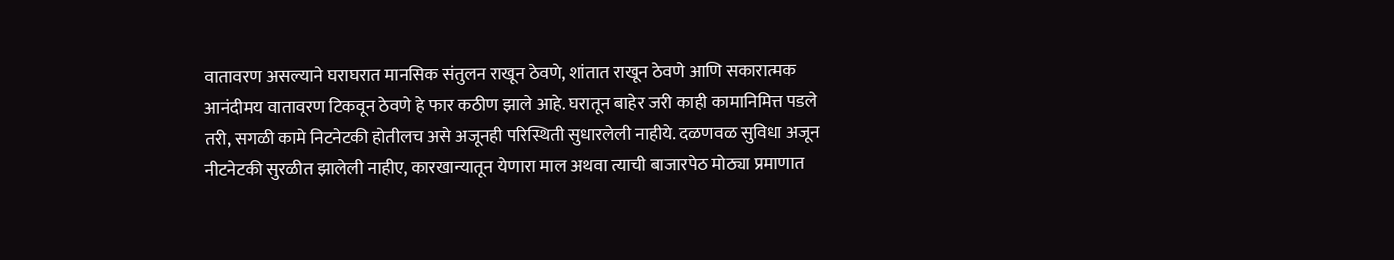वातावरण असल्याने घराघरात मानसिक संतुलन राखून ठेवणे, शांतात राखून ठेवणे आणि सकारात्मक आनंदीमय वातावरण टिकवून ठेवणे हे फार कठीण झाले आहे. घरातून बाहेर जरी काही कामानिमित्त पडले तरी, सगळी कामे निटनेटकी होतीलच असे अजूनही परिस्थिती सुधारलेली नाहीये. दळणवळ सुविधा अजून नीटनेटकी सुरळीत झालेली नाहीए, कारखान्यातून येणारा माल अथवा त्याची बाजारपेठ मोठ्या प्रमाणात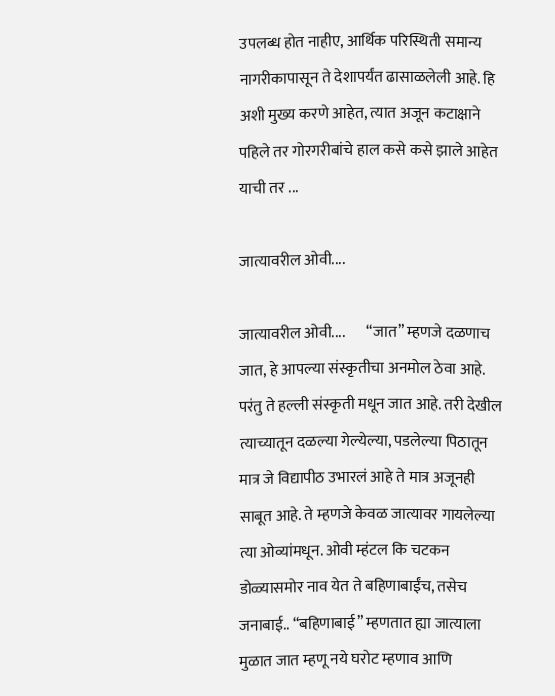उपलब्ध होत नाहीए, आर्थिक परिस्थिती समान्य नागरीकापासून ते देशापर्यंत ढासाळलेली आहे. हि अशी मुख्य करणे आहेत, त्यात अजून कटाक्षाने पहिले तर गोरगरीबांचे हाल कसे कसे झाले आहेत याची तर ...

जात्यावरील ओवी....

जात्यावरील ओवी....       “जात” म्हणजे दळणाच जात, हे आपल्या संस्कृतीचा अनमोल ठेवा आहे. परंतु ते हल्ली संस्कृती मधून जात आहे. तरी देखील त्याच्यातून दळल्या गेल्येल्या, पडलेल्या पिठातून मात्र जे विद्यापीठ उभारलं आहे ते मात्र अजूनही साबूत आहे. ते म्हणजे केवळ जात्यावर गायलेल्या त्या ओव्यांमधून. ओवी म्हंटल कि चटकन डोळ्यासमोर नाव येत ते बहिणाबाईंच, तसेच जनाबाई.. “बहिणाबाई” म्हणतात ह्या जात्याला मुळात जात म्हणू नये घरोट म्हणाव आणि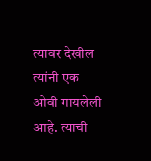त्यावर देखील त्यांनी एक ओवी गायलेली आहे. त्याची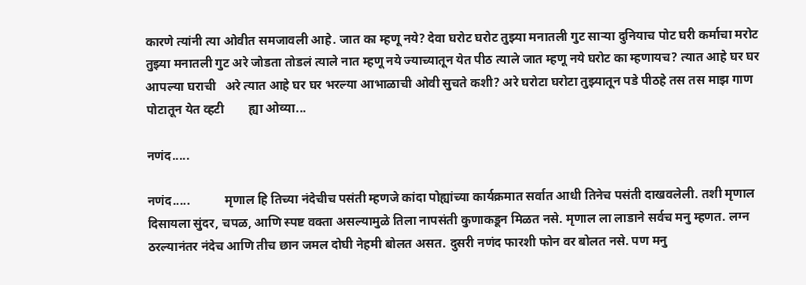कारणे त्यांनी त्या ओवीत समजावली आहे. जात का म्हणू नये? देवा घरोट घरोट तुझ्या मनातली गुट साऱ्या दुनियाच पोट घरी कर्माचा मरोट तुझ्या मनातली गुट अरे जोडता तोडलं त्याले नात म्हणू नये ज्याच्यातून येत पीठ त्याले जात म्हणू नये घरोट का म्हणायच? त्यात आहे घर घर आपल्या घराची   अरे त्यात आहे घर घर भरल्या आभाळाची ओवी सुचते कशी? अरे घरोटा घरोटा तुझ्यातून पडे पीठहे तस तस माझ गाण पोटातून येत व्हटी        ह्या ओव्या...

नणंद.....

नणंद.....           मृणाल हि तिच्या नंदेचीच पसंती म्हणजे कांदा पोह्यांच्या कार्यक्रमात सर्वात आधी तिनेच पसंती दाखवलेली. तशी मृणाल दिसायला सुंदर, चपळ, आणि स्पष्ट वक्ता असल्यामुळे तिला नापसंती कुणाकडून मिळत नसे. मृणाल ला लाडाने सर्वच मनु म्हणत. लग्न ठरल्यानंतर नंदेच आणि तीच छान जमल दोघी नेहमी बोलत असत. दुसरी नणंद फारशी फोन वर बोलत नसे. पण मनु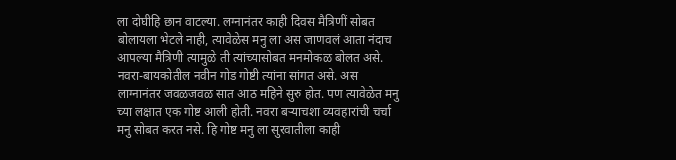ला दोघीहि छान वाटल्या. लग्नानंतर काही दिवस मैत्रिणीं सोबत बोलायला भेटले नाही, त्यावेळेस मनु ला अस जाणवलं आता नंदाच आपल्या मैत्रिणी त्यामुळे ती त्यांच्यासोबत मनमोकळ बोलत असे. नवरा-बायकोतील नवीन गोड गोष्टी त्यांना सांगत असे. अस लाग्नानंतर जवळजवळ सात आठ महिने सुरु होत. पण त्यावेळेत मनु च्या लक्षात एक गोष्ट आली होती. नवरा बऱ्याचशा व्यवहारांची चर्चा मनु सोबत करत नसे. हि गोष्ट मनु ला सुरवातीला काही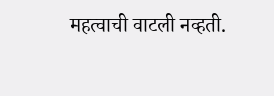महत्वाची वाटली नव्हती.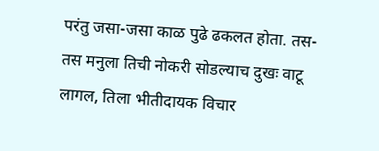परंतु जसा-जसा काळ पुढे ढकलत होता. तस-तस मनुला तिची नोकरी सोडल्याच दुखः वाटू लागल, तिला भीतीदायक विचार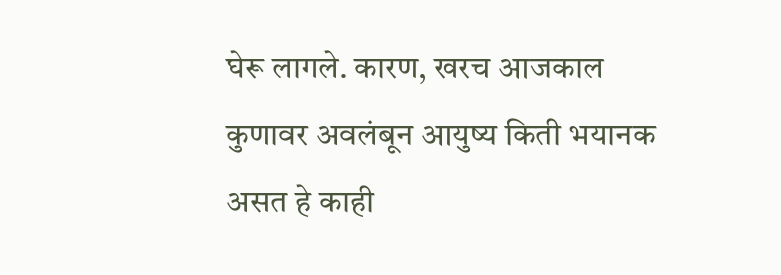घेरू लागले. कारण, खरच आजकाल कुणावर अवलंबून आयुष्य किती भयानक असत हे काही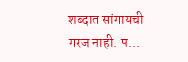शब्दात सांगायची गरज नाही. प...